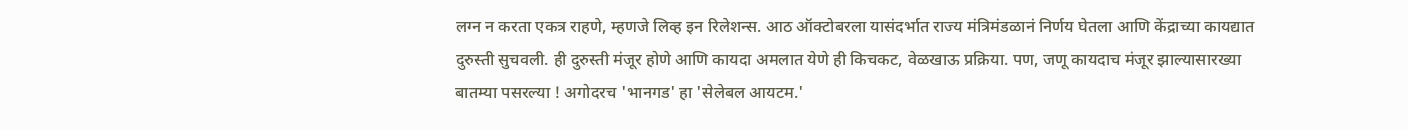लग्न न करता एकत्र राहणे, म्हणजे लिव्ह इन रिलेशन्स. आठ ऑक्टोबरला यासंदर्भात राज्य मंत्रिमंडळानं निर्णय घेतला आणि केंद्राच्या कायद्यात दुरुस्ती सुचवली. ही दुरुस्ती मंजूर होणे आणि कायदा अमलात येणे ही किचकट, वेळखाऊ प्रक्रिया. पण, जणू कायदाच मंजूर झाल्यासारख्या बातम्या पसरल्या ! अगोदरच 'भानगड' हा 'सेलेबल आयटम.'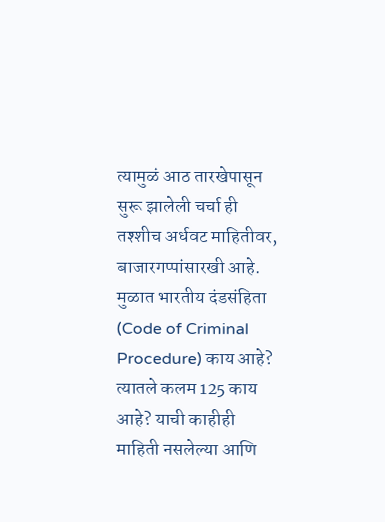त्यामुळं आठ तारखेपासून सुरू झालेली चर्चा ही तश्शीच अर्धवट माहितीवर, बाजारगप्पांसारखी आहे.
मुळात भारतीय दंडसंहिता (Code of Criminal Procedure) काय आहे? त्यातले कलम 125 काय आहे? याची काहीही माहिती नसलेल्या आणि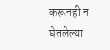करूनही न घेतलेल्या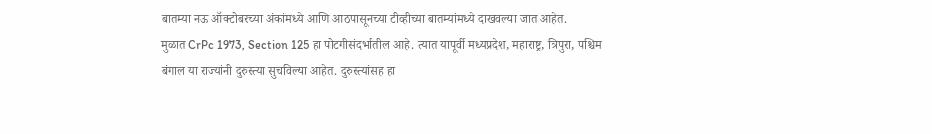बातम्या नऊ ऑक्टोबरच्या अंकांमध्ये आणि आठपासूनच्या टीव्हीच्या बातम्यांमध्ये दाखवल्या जात आहेत.
मुळात CrPc 1973, Section 125 हा पोटगीसंदर्भातील आहे. त्यात यापूर्वी मध्यप्रदेश, महाराष्ट्र, त्रिपुरा, पश्चिम बंगाल या राज्यांनी दुरुस्त्या सुचविल्या आहेत. दुरुस्त्यांसह हा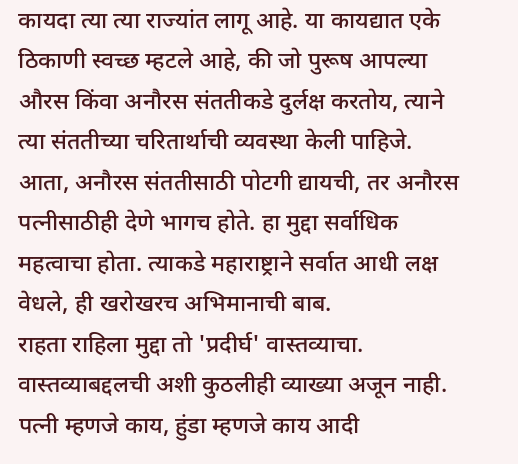कायदा त्या त्या राज्यांत लागू आहे. या कायद्यात एके ठिकाणी स्वच्छ म्हटले आहे, की जो पुरूष आपल्या औरस किंवा अनौरस संततीकडे दुर्लक्ष करतोय, त्याने त्या संततीच्या चरितार्थाची व्यवस्था केली पाहिजे. आता, अनौरस संततीसाठी पोटगी द्यायची, तर अनौरस पत्नीसाठीही देणे भागच होते. हा मुद्दा सर्वाधिक महत्वाचा होता. त्याकडे महाराष्ट्राने सर्वात आधी लक्ष वेधले, ही खरोखरच अभिमानाची बाब.
राहता राहिला मुद्दा तो 'प्रदीर्घ' वास्तव्याचा. वास्तव्याबद्दलची अशी कुठलीही व्याख्या अजून नाही. पत्नी म्हणजे काय, हुंडा म्हणजे काय आदी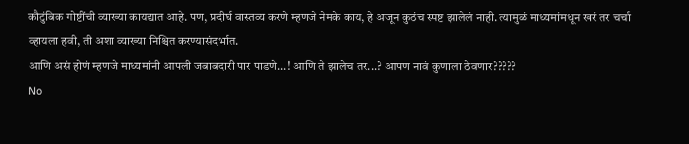कौटुंबिक गोष्टींची व्याख्या कायद्यात आहे. पण, प्रदीर्घ वास्तव्य करणे म्हणजे नेमके काय, हे अजून कुठंच स्पष्ट झालेलं नाही. त्यामुळं माध्यमांमधून खरं तर चर्चा व्हायला हवी, ती अशा व्याख्या निश्चित करण्यासंदर्भात.
आणि असं होणं म्हणजे माध्यमांनी आपली जबाबदारी पार पाडणे...! आणि ते झालेच तर...? आपण नावं कुणाला ठेवणार?????
No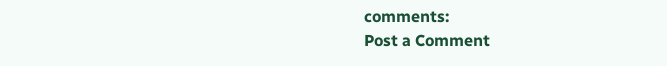comments:
Post a Comment